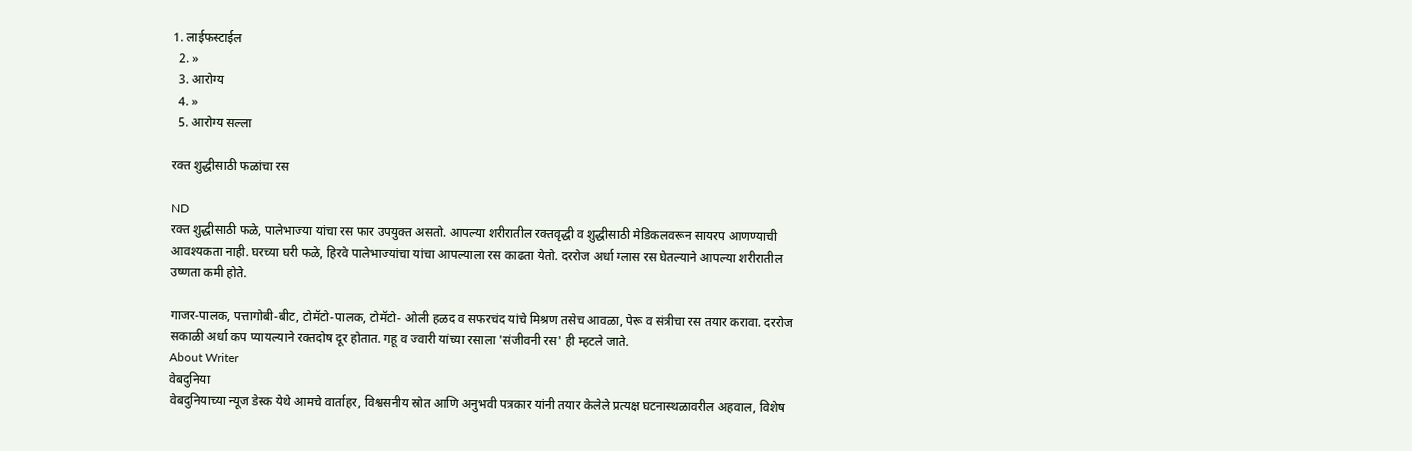1. लाईफस्टाईल
  2. »
  3. आरोग्य
  4. »
  5. आरोग्य सल्ला

रक्त शुद्धीसाठी फळांचा रस

ND
रक्त शुद्धीसाठी फळे, पालेभाज्या यांचा रस फार उपयुक्त असतो. आपल्या शरीरातील रक्तवृद्धी व शुद्धीसाठी मेडिकलवरून सायरप आणण्याची आवश्यकता नाही. घरच्या घरी फळे, हिरवे पालेभाज्यांचा यांचा आपल्याला रस काढता येतो. दररोज अर्धा ग्लास रस घेतल्याने आपल्या शरीरातील उष्णता कमी होते.

गाजर-पालक, पत्तागोबी-बीट, टोमॅटो-पालक, टोमॅटो- ओली हळद व सफरचंद यांचे मिश्रण तसेच आवळा, पेरू व संत्रीचा रस तयार करावा. दररोज सकाळी अर्धा कप प्यायल्याने रक्तदोष दूर होतात. गहू व ज्वारी यांच्या रसाला 'संजीवनी रस' ही म्हटले जाते.
About Writer
वेबदुनिया
वेबदुनियाच्या न्यूज डेस्क येथे आमचे वार्ताहर, विश्वसनीय स्रोत आणि अनुभवी पत्रकार यांनी तयार केलेले प्रत्यक्ष घटनास्थळावरील अहवाल, विशेष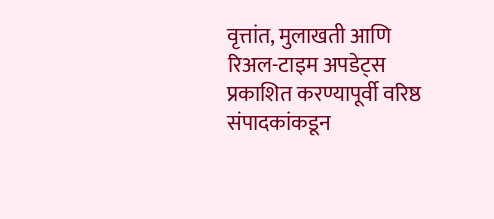वृत्तांत, मुलाखती आणि रिअल-टाइम अपडेट्स प्रकाशित करण्यापूर्वी वरिष्ठ संपादकांकडून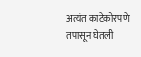अत्यंत काटेकोरपणे तपासून घेतली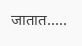जातात.....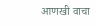आणखी वाचा